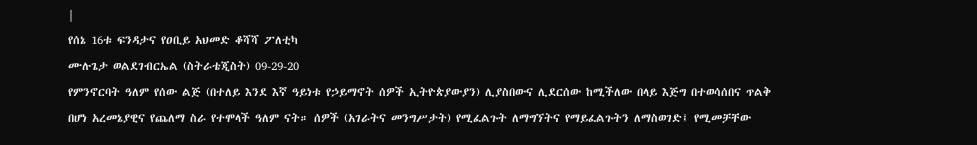|
የሰኔ 16ቱ ፍንዳታና የዐቢይ አህመድ ቆሻሻ ፖለቲካ
ሙሉጌታ ወልደገብርኤል (ስትራቴጂስት) 09-29-20
የምንኖርባት ዓለም የሰው ልጅ (በተለይ እንደ እኛ ዓይነቱ የኃይማኖት ሰዎች ኢትዮጵያውያን) ሊያስበውና ሊደርሰው ከሚችለው በላይ እጅግ በተወሳሰበና ጥልቅ በሆነ አረመኔያዊና የጨለማ ስራ የተሞላች ዓለም ናት። ሰዎች (አገራትና መንግሥታት) የሚፈልጉት ለማግኘትና የማይፈልጉትን ለማስወገድ፤ የሚመቻቸው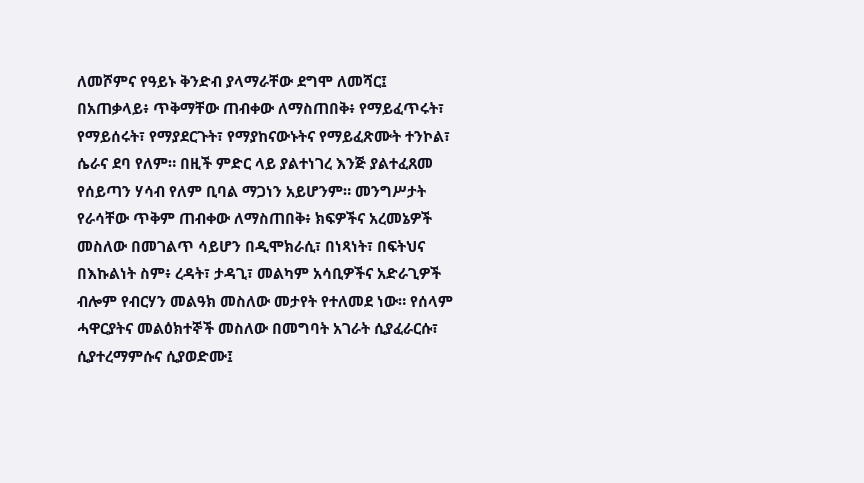ለመሾምና የዓይኑ ቅንድብ ያላማራቸው ደግሞ ለመሻር፤ በአጠቃላይ፥ ጥቅማቸው ጠብቀው ለማስጠበቅ፥ የማይፈጥሩት፣ የማይሰሩት፣ የማያደርጉት፣ የማያከናውኑትና የማይፈጽሙት ተንኮል፣ ሴራና ደባ የለም። በዚች ምድር ላይ ያልተነገረ እንጅ ያልተፈጸመ የሰይጣን ሃሳብ የለም ቢባል ማጋነን አይሆንም። መንግሥታት የራሳቸው ጥቅም ጠብቀው ለማስጠበቅ፥ ክፍዎችና አረመኔዎች መስለው በመገልጥ ሳይሆን በዲሞክራሲ፣ በነጻነት፣ በፍትህና በእኩልነት ስም፥ ረዳት፣ ታዳጊ፣ መልካም አሳቢዎችና አድራጊዎች ብሎም የብርሃን መልዓክ መስለው መታየት የተለመደ ነው። የሰላም ሓዋርያትና መልዕክተኞች መስለው በመግባት አገራት ሲያፈራርሱ፣ ሲያተረማምሱና ሲያወድሙ፤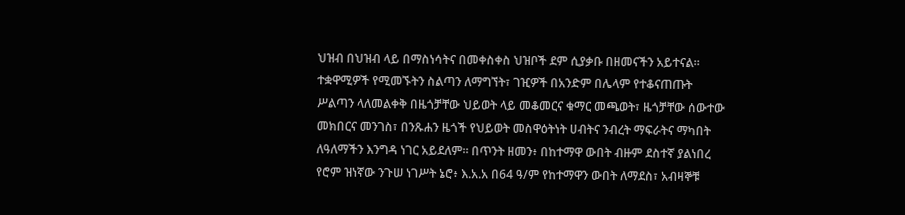ህዝብ በህዝብ ላይ በማስነሳትና በመቀስቀስ ህዝቦች ደም ሲያቃቡ በዘመናችን አይተናል። ተቋዋሚዎች የሚመኙትን ስልጣን ለማግኘት፣ ገዢዎች በአንድም በሌላም የተቆናጠጡት ሥልጣን ላለመልቀቅ በዜጎቻቸው ህይወት ላይ መቆመርና ቁማር መጫወት፣ ዜጎቻቸው ሰውተው መክበርና መንገስ፣ በንጹሐን ዜጎች የህይወት መስዋዕትነት ሀብትና ንብረት ማፍራትና ማካበት ለዓለማችን እንግዳ ነገር አይደለም። በጥንት ዘመን፥ በከተማዋ ውበት ብዙም ደስተኛ ያልነበረ የሮም ዝነኛው ንጉሠ ነገሥት ኔሮ፥ እ.አ.አ በ64 ዓ/ም የከተማዋን ውበት ለማደስ፣ አብዛኞቹ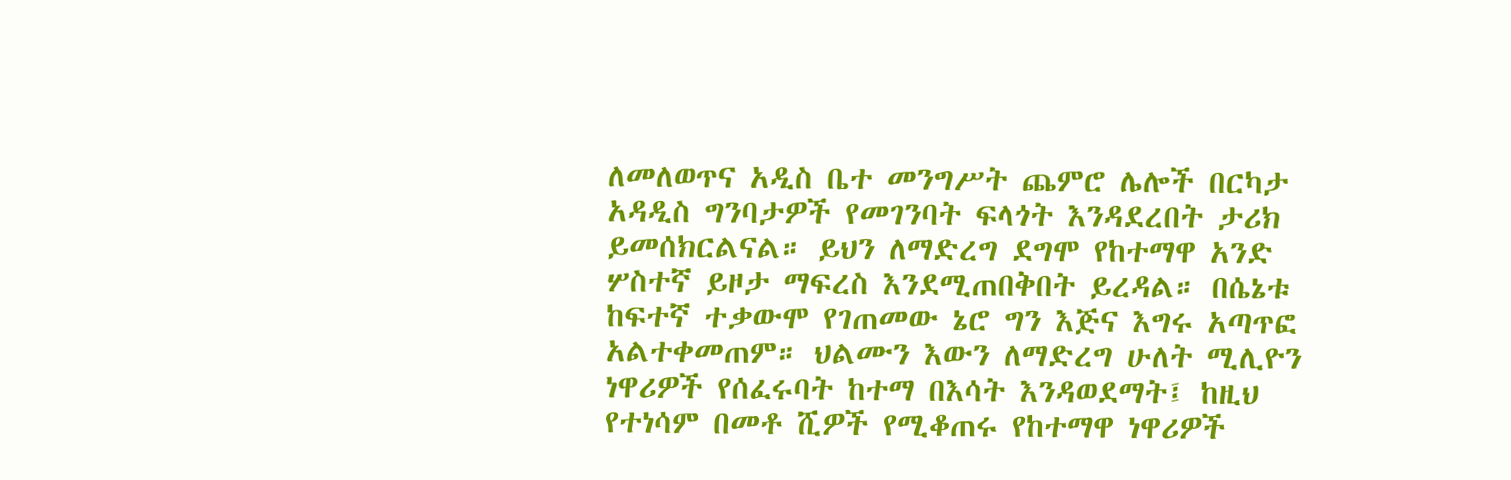ለመለወጥና አዲስ ቤተ መንግሥት ጨምሮ ሌሎች በርካታ አዳዲስ ግንባታዎች የመገንባት ፍላጎት እንዳደረበት ታሪክ ይመሰክርልናል። ይህን ለማድረግ ደግሞ የከተማዋ አንድ ሦስተኛ ይዞታ ማፍረስ እንደሚጠበቅበት ይረዳል። በሴኔቱ ከፍተኛ ተቃውሞ የገጠመው ኔሮ ግን እጅና እግሩ አጣጥፎ አልተቀመጠም። ህልሙን እውን ለማድረግ ሁለት ሚሊዮን ነዋሪዎች የሰፈሩባት ከተማ በእሳት እንዳወደማት፤ ከዚህ የተነሳም በመቶ ሺዎች የሚቆጠሩ የከተማዋ ነዋሪዎች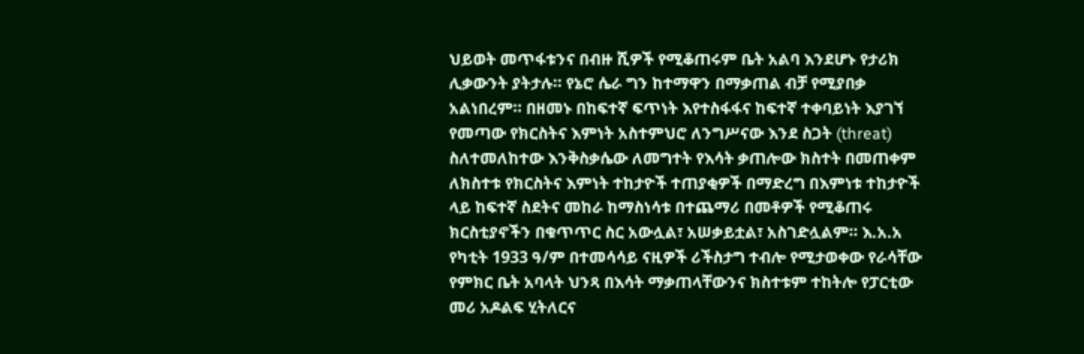ህይወት መጥፋቱንና በብዙ ሺዎች የሚቆጠሩም ቤት አልባ እንደሆኑ የታሪክ ሊቃውንት ያትታሉ። የኔሮ ሴራ ግን ከተማዋን በማቃጠል ብቻ የሚያበቃ አልነበረም። በዘመኑ በከፍተኛ ፍጥነት እየተስፋፋና ከፍተኛ ተቀባይነት እያገኘ የመጣው የክርስትና እምነት አስተምህሮ ለንግሥናው እንደ ስጋት (threat) ስለተመለከተው እንቅስቃሴው ለመግተት የእሳት ቃጠሎው ክስተት በመጠቀም ለክስተቱ የክርስትና እምነት ተከታዮች ተጠያቂዎች በማድረግ በእምነቱ ተከታዮች ላይ ከፍተኛ ስደትና መከራ ከማስነሳቱ በተጨማሪ በመቶዎች የሚቆጠሩ ክርስቲያኖችን በቁጥጥር ስር አውሏል፣ አሠቃይቷል፣ አስገድሏልም። እ.አ.አ የካቲት 1933 ዓ/ም በተመሳሳይ ናዚዎች ሪችስታግ ተብሎ የሚታወቀው የራሳቸው የምክር ቤት አባላት ህንጻ በእሳት ማቃጠላቸውንና ክስተቱም ተከትሎ የፓርቲው መሪ አዶልፍ ሂትለርና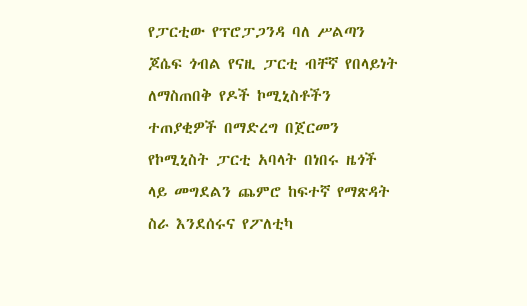የፓርቲው የፕሮፓጋንዳ ባለ ሥልጣን ጆሴፍ ጎብል የናዚ ፓርቲ ብቸኛ የበላይነት ለማስጠበቅ የዶች ኮሚኒስቶችን ተጠያቂዎች በማድረግ በጀርመን የኮሚኒስት ፓርቲ አባላት በነበሩ ዜጎች ላይ መግደልን ጨምሮ ከፍተኛ የማጽዳት ስራ እንደሰሩና የፖለቲካ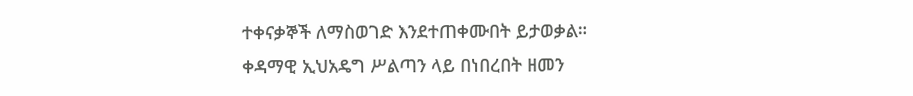ተቀናቃኞች ለማስወገድ እንደተጠቀሙበት ይታወቃል።
ቀዳማዊ ኢህአዴግ ሥልጣን ላይ በነበረበት ዘመን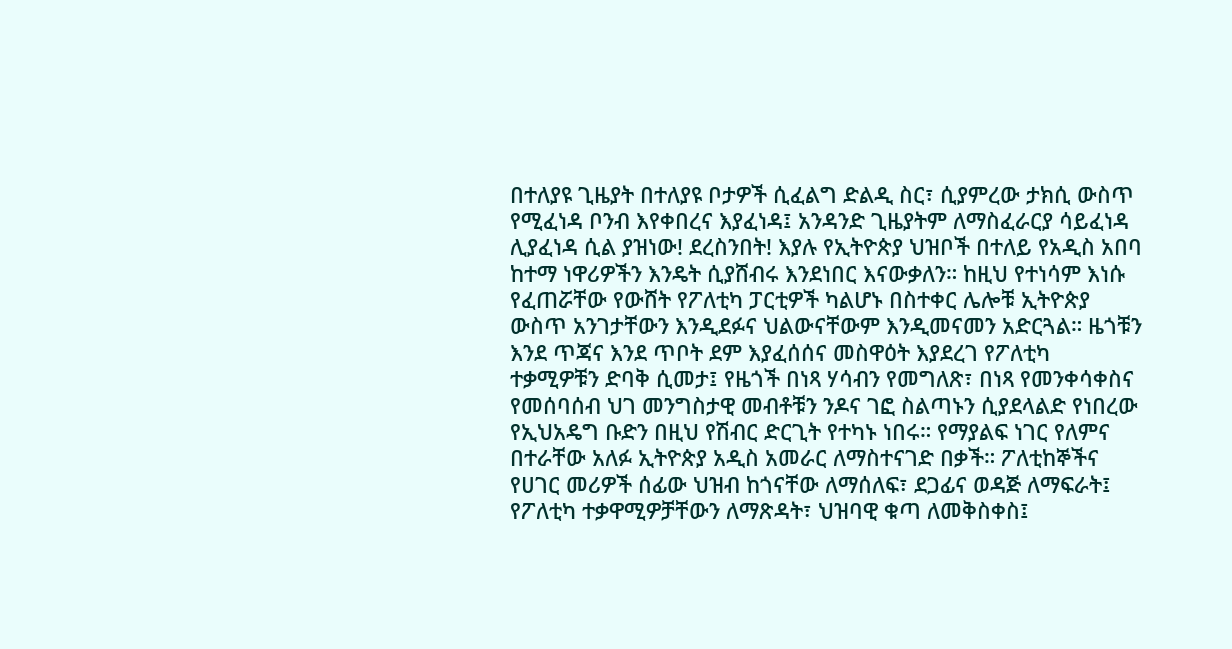በተለያዩ ጊዜያት በተለያዩ ቦታዎች ሲፈልግ ድልዲ ስር፣ ሲያምረው ታክሲ ውስጥ የሚፈነዳ ቦንብ እየቀበረና እያፈነዳ፤ አንዳንድ ጊዜያትም ለማስፈራርያ ሳይፈነዳ ሊያፈነዳ ሲል ያዝነው! ደረስንበት! እያሉ የኢትዮጵያ ህዝቦች በተለይ የአዲስ አበባ ከተማ ነዋሪዎችን እንዴት ሲያሸብሩ እንደነበር እናውቃለን። ከዚህ የተነሳም እነሱ የፈጠሯቸው የውሸት የፖለቲካ ፓርቲዎች ካልሆኑ በስተቀር ሌሎቹ ኢትዮጵያ ውስጥ አንገታቸውን እንዲደፉና ህልውናቸውም እንዲመናመን አድርጓል። ዜጎቹን እንደ ጥጃና እንደ ጥቦት ደም እያፈሰሰና መስዋዕት እያደረገ የፖለቲካ ተቃሚዎቹን ድባቅ ሲመታ፤ የዜጎች በነጻ ሃሳብን የመግለጽ፣ በነጻ የመንቀሳቀስና የመሰባሰብ ህገ መንግስታዊ መብቶቹን ንዶና ገፎ ስልጣኑን ሲያደላልድ የነበረው የኢህአዴግ ቡድን በዚህ የሽብር ድርጊት የተካኑ ነበሩ። የማያልፍ ነገር የለምና በተራቸው አለፉ ኢትዮጵያ አዲስ አመራር ለማስተናገድ በቃች። ፖለቲከኞችና የሀገር መሪዎች ሰፊው ህዝብ ከጎናቸው ለማሰለፍ፣ ደጋፊና ወዳጅ ለማፍራት፤ የፖለቲካ ተቃዋሚዎቻቸውን ለማጽዳት፣ ህዝባዊ ቁጣ ለመቅስቀስ፤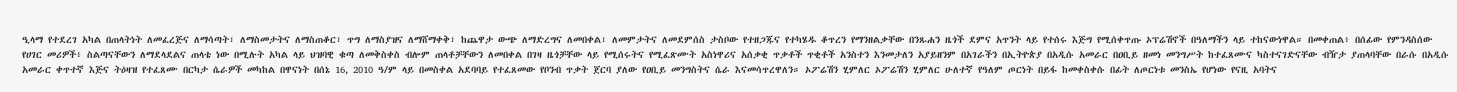ዒላማ የተደረገ አካል በጠላትነት ለመፈረጅና ለማሳጣት፣ ለማስመታትና ለማስጠቆር፣ ጥግ ለማስያዝና ለማሸማቀቅ፣ ከጨዋታ ውጭ ለማድረግና ለመበቀል፣ ለመምታትና ለመደምሰስ ታስቦው የተዘጋጁና የተካሄዱ ቆጥረን የማንዘልቃቸው በንጹሐን ዜጎች ደምና አጥንት ላይ የተሰሩ እጅግ የሚሰቀጥጡ ኦፕሬሽኖች በዓለማችን ላይ ተከናውነዋል። በመቀጠል፥ በሰፊው የምንዳስሰው የሀገር መሪዎች፥ ስልጣናቸውን ለማደላደልና ጠላቴ ነው በሚሉት አካል ላይ ህዝባዊ ቁጣ ለመቅስቀስ ብሎም ጠላቶቻቸውን ለመበቀል በገዛ ዜጎቻቸው ላይ የሚሰሩትና የሚፈጽሙት አስነዋሪና አሰቃቂ ጥቃቶች ጥቂቶች አንስተን እንመታለን አያይዘንም በአገራችን በኢትዮጵያ በአዲሱ አመራር በዐቢይ ዘመነ መንግሥት ከተፈጸሙና ካስተናገድናቸው ብዥታ ያጠላባቸው በራሱ በአዲሱ አመራር ቀጥተኛ እጅና ትዕዛዝ የተፈጸሙ በርካታ ሴራዎች መካከል በዋናነት በሰኔ 16, 2010 ዓ/ም ላይ በመስቀል አደባባይ የተፈጸመው የቦንብ ጥቃት ጀርባ ያለው የዐቢይ መንግስትና ሴራ እናመሳጥረዋለን። ኦፖሬሽን ሂምለር ኦፖሬሽን ሂምለር ሁለተኛ የዓለም ጦርነት በይፋ ከመቀስቀሱ በፊት ለጦርነቱ መንስኤ የሆነው የናዚ አባትና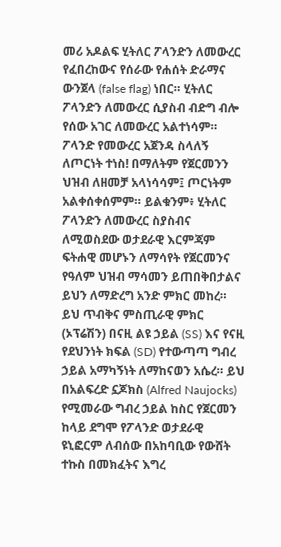መሪ አዶልፍ ሂትለር ፖላንድን ለመውረር የፈበረከውና የሰራው የሐሰት ድራማና ውንጀላ (false flag) ነበር። ሂትለር ፖላንድን ለመውረር ሲያስብ ብድግ ብሎ የሰው አገር ለመውረር አልተነሳም። ፖላንድ የመውረር አጀንዳ ስላለኝ ለጦርነት ተነስ! በማለትም የጀርመንን ህዝብ ለዘመቻ አላነሳሳም፤ ጦርነትም አልቀሰቀሰምም። ይልቁንም፥ ሂትለር ፖላንድን ለመውረር ስያስብና ለሚወስደው ወታደራዊ እርምጃም ፍትሐዊ መሆኑን ለማሳየት የጀርመንና የዓለም ህዝብ ማሳመን ይጠበቅበታልና ይህን ለማድረግ አንድ ምክር መከረ። ይህ ጥብቅና ምስጢራዊ ምክር (ኦፕሬሽን) በናዚ ልዩ ኃይል (SS) እና የናዚ የደህንነት ክፍል (SD) የተውጣጣ ግብረ ኃይል አማካኝነት ለማከናወን አሴረ። ይህ በአልፍረድ ኗጆክስ (Alfred Naujocks) የሚመራው ግብረ ኃይል ከስር የጀርመን ከላይ ደግሞ የፖላንድ ወታደራዊ ዩኒፎርም ለብሰው በአከባቢው የውሸት ተኩስ በመክፈትና እግረ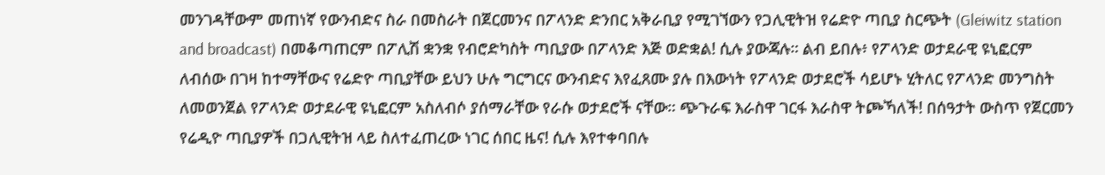መንገዳቸውም መጠነኛ የውንብድና ስራ በመስራት በጀርመንና በፖላንድ ድንበር አቅራቢያ የሚገኘውን የጋሊዊትዝ የሬድዮ ጣቢያ ስርጭት (Gleiwitz station and broadcast) በመቆጣጠርም በፖሊሽ ቋንቋ የብሮድካስት ጣቢያው በፖላንድ እጅ ወድቋል! ሲሉ ያውጃሉ። ልብ ይበሉ፥ የፖላንድ ወታደራዊ ዩኒፎርም ለብሰው በገዛ ከተማቸውና የሬድዮ ጣቢያቸው ይህን ሁሉ ግርግርና ውንብድና እየፈጸሙ ያሉ በእውነት የፖላንድ ወታደሮች ሳይሆኑ ሂትለር የፖላንድ መንግስት ለመወንጀል የፖላንድ ወታደራዊ ዩኒፎርም አስለብሶ ያሰማራቸው የራሱ ወታደሮች ናቸው። ጭጉራፍ እራስዋ ገርፋ እራስዋ ትጮኻለች! በሰዓታት ውስጥ የጀርመን የሬዲዮ ጣቢያዎች በጋሊዊትዝ ላይ ስለተፈጠረው ነገር ሰበር ዜና! ሲሉ እየተቀባበሉ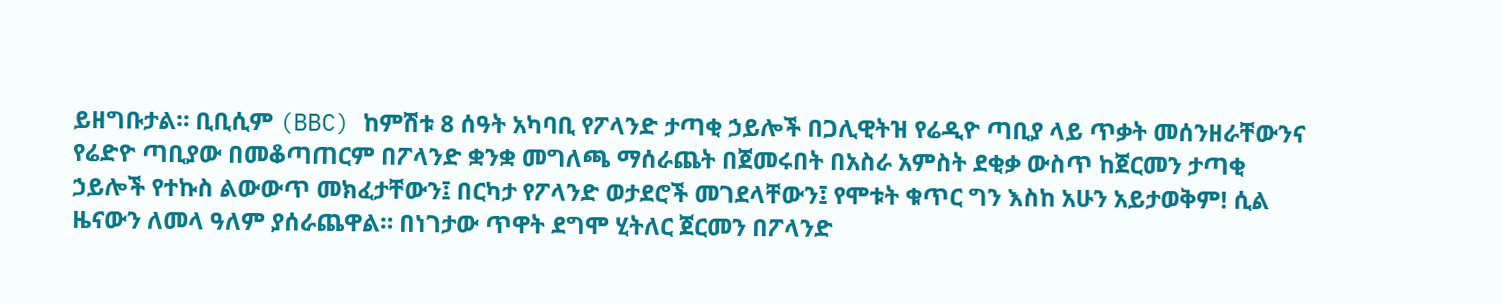ይዘግቡታል። ቢቢሲም (BBC) ከምሽቱ 8 ሰዓት አካባቢ የፖላንድ ታጣቂ ኃይሎች በጋሊዊትዝ የሬዲዮ ጣቢያ ላይ ጥቃት መሰንዘራቸውንና የሬድዮ ጣቢያው በመቆጣጠርም በፖላንድ ቋንቋ መግለጫ ማሰራጨት በጀመሩበት በአስራ አምስት ደቂቃ ውስጥ ከጀርመን ታጣቂ ኃይሎች የተኩስ ልውውጥ መክፈታቸውን፤ በርካታ የፖላንድ ወታደሮች መገደላቸውን፤ የሞቱት ቁጥር ግን እስከ አሁን አይታወቅም! ሲል ዜናውን ለመላ ዓለም ያሰራጨዋል። በነገታው ጥዋት ደግሞ ሂትለር ጀርመን በፖላንድ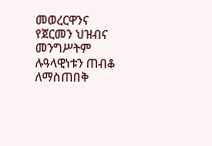መወረርዋንና የጀርመን ህዝብና መንግሥትም ሉዓላዊነቱን ጠብቆ ለማስጠበቅ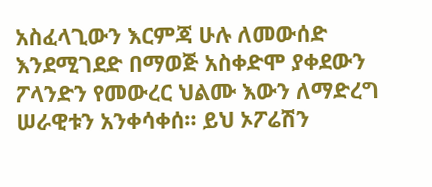አስፈላጊውን እርምጃ ሁሉ ለመውሰድ እንደሚገደድ በማወጅ አስቀድሞ ያቀደውን ፖላንድን የመውረር ህልሙ እውን ለማድረግ ሠራዊቱን አንቀሳቀሰ። ይህ ኦፖሬሽን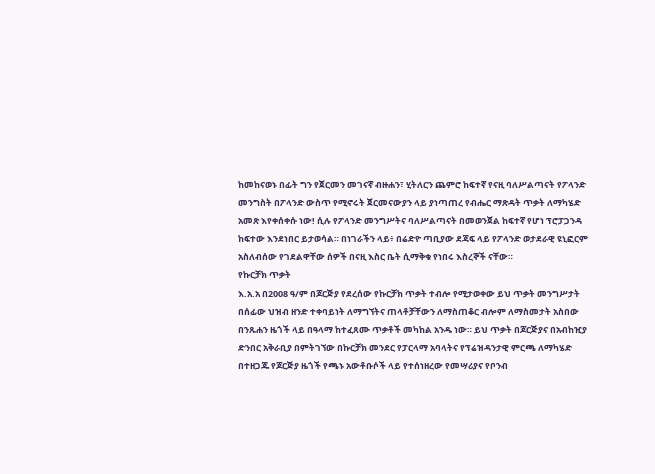ከመከናወኑ በፊት ግን የጀርመን መገናኛ ብዙሐን፣ ሂትለርን ጨምሮ ከፍተኛ የናዚ ባለሥልጣናት የፖላንድ መንግስት በፖላንድ ውስጥ የሚኖሩት ጀርመናውያን ላይ ያነጣጠረ የብሔር ማጽዳት ጥቃት ለማካሄድ አመጽ እየቀሰቀሱ ነው! ሲሉ የፖላንድ መንግሥትና ባለሥልጣናት በመወንጀል ከፍተኛ የሆነ ፕሮፓጋንዳ ከፍተው እንደነበር ይታወሳል። በነገራችን ላይ፥ በሬድዮ ጣቢያው ደጃፍ ላይ የፖላንድ ወታደራዊ ዩኒፎርም አስለብሰው የገደልዋቸው ሰዎች በናዚ እስር ቤት ሲማቅቁ የነበሩ እስረኞች ናቸው።
የኩርቻክ ጥቃት
እ.አ.አ በ2008 ዓ/ም በጆርጅያ የደረሰው የኩርቻክ ጥቃት ተብሎ የሚታወቀው ይህ ጥቃት መንግሥታት በሰፊው ህዝብ ዘንድ ተቀባይነት ለማግኘትና ጠላቶቻቸውን ለማስጠቆር ብሎም ለማስመታት አስበው በንጹሐን ዜጎች ላይ በዓላማ ከተፈጸሙ ጥቃቶች መካከል አንዱ ነው። ይህ ጥቃት በጆርጅያና በአብከዢያ ድንበር አቅራቢያ በምትገኘው በኩርቻክ መንደር የፓርላማ አባላትና የፕሬዝዳንታዊ ምርጫ ለማካሄድ በተዘጋጁ የጆርጅያ ዜጎች የጫኑ አውቶቡሶች ላይ የተሰነዘረው የመሣሪያና የቦንብ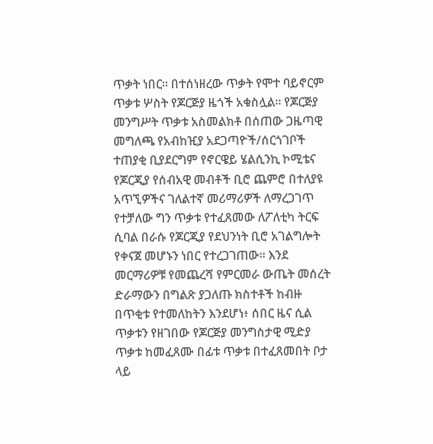ጥቃት ነበር። በተሰነዘረው ጥቃት የሞተ ባይኖርም ጥቃቱ ሦስት የጆርጅያ ዜጎች አቁስሏል። የጆርጅያ መንግሥት ጥቃቱ አስመልክቶ በሰጠው ጋዜጣዊ መግለጫ የአብከዢያ አደጋጣዮች/ሰርጎገቦች ተጠያቂ ቢያደርግም የኖርዌይ ሄልሲንኪ ኮሚቴና የጆርጂያ የሰብአዊ መብቶች ቢሮ ጨምሮ በተለያዩ አጥኚዎችና ገለልተኛ መሪማሪዎች ለማረጋገጥ የተቻለው ግን ጥቃቱ የተፈጸመው ለፖለቲካ ትርፍ ሲባል በራሱ የጆርጂያ የደህንነት ቢሮ አገልግሎት የቀናጀ መሆኑን ነበር የተረጋገጠው። እንደ መርማሪዎቹ የመጨረሻ የምርመራ ውጤት መሰረት ድራማውን በግልጽ ያጋለጡ ክስተቶች ከብዙ በጥቂቱ የተመለከትን እንደሆነ፥ ሰበር ዜና ሲል ጥቃቱን የዘገበው የጆርጅያ መንግስታዊ ሚድያ ጥቃቱ ከመፈጸሙ በፊቱ ጥቃቱ በተፈጸመበት ቦታ ላይ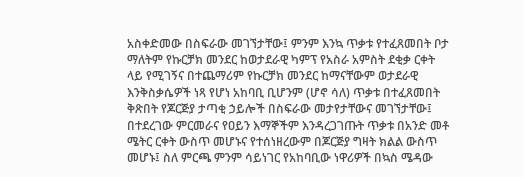አስቀድመው በስፍራው መገኘታቸው፤ ምንም እንኳ ጥቃቱ የተፈጸመበት ቦታ ማለትም የኩርቻክ መንደር ከወታደራዊ ካምፕ የአስራ አምስት ደቂቃ ርቀት ላይ የሚገኝና በተጨማሪም የኩርቻክ መንደር ከማናቸውም ወታደራዊ እንቅስቃሴዎች ነጻ የሆነ አከባቢ ቢሆንም (ሆኖ ሳለ) ጥቃቱ በተፈጸመበት ቅጽበት የጆርጅያ ታጣቂ ኃይሎች በስፍራው መታየታቸውና መገኘታቸው፤ በተደረገው ምርመራና የዐይን እማኞችም እንዳረጋገጡት ጥቃቱ በአንድ መቶ ሜትር ርቀት ውስጥ መሆኑና የተሰነዘረውም በጆርጅያ ግዛት ክልል ውስጥ መሆኑ፤ ስለ ምርጫ ምንም ሳይነገር የአከባቢው ነዋሪዎች በኳስ ሜዳው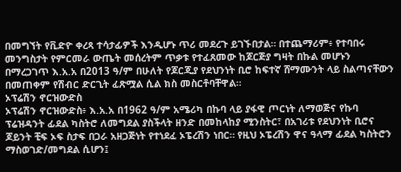በመግኘት የቪድዮ ቀረጻ ተሳታፊዎች እንዲሆኑ ጥሪ መደረጉ ይገኙበታል። በተጨማሪም፥ የተባበሩ መንግስታት የምርመራ ውጤት መሰረትም ጥቃቱ የተፈጸመው ከጆርጅያ ግዛት በኩል መሆኑን በማረጋገጥ እ.አ.አ በ2013 ዓ/ም በሁለት የጆርጂያ የደህንነት ቢሮ ከፍተኛ ሸማሙንት ላይ ስልጣናቸውን በመጠቀም የሽብር ድርጊት ፈጽሟል ሲል ክስ መስርቶባቸዋል።
ኦፕሬሽን ኖርዝውድስ
ኦፕሬሽን ኖርዝውድስ፥ እ.አ.አ በ1962 ዓ/ም አሜሪካ በኩባ ላይ ያፋዊ ጦርነት ለማወጅና የኩባ ፕሬዝዳንት ፊደል ካስትሮ ለመግደል ያስችላት ዘንድ በመከላከያ ሚንስትር፣ በአገሪቱ የደህንነት ቢሮና ጆይንት ቺፍ ኦፍ ስታፍ በጋራ አዘጋጅነት የተነደፈ ኦፔረሽን ነበር። የዚህ ኦፔረሽን ዋና ዓላማ ፊደል ካስትሮን ማስወገድ/መግደል ሲሆን፤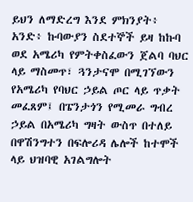ይህን ለማድረግ እንደ ምክንያት፥ አንድ፥ ኩባውያን ስደተኞች ይዛ ከኩባ ወደ አሜሪካ የምትቀስፈውን ጀልባ ባህር ላይ ማስመጥ፣ ጓንታናሞ በሚገኘውን የአሜሪካ የባህር ኃይል ጦር ላይ ጥቃት መፈጸም፤ በፔንታጎን የሚመራ ግብረ ኃይል በአሜሪካ ግዛት ውስጥ በተለይ በዋሽንግተን በፍሎሪዳ ሌሎች ከተሞች ላይ ህዝባዊ አገልግሎት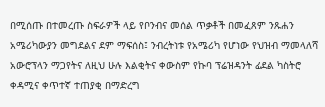በሚሰጡ በተመረጡ ስፍራዎች ላይ የቦንብና መሰል ጥቃቶች በመፈጸም ንጹሐን አሜሪካውያን መግደልና ደም ማፍሰስ፤ ንብረትነቱ የአሜሪካ የሆነው የህዝብ ማመላለሻ አውሮፕላን ማጋየትና ለዚህ ሁሉ እልቂትና ቀውስም የኩባ ፕሬዝዳንት ፊደል ካስትሮ ቀዳሚና ቀጥተኛ ተጠያቂ በማድረግ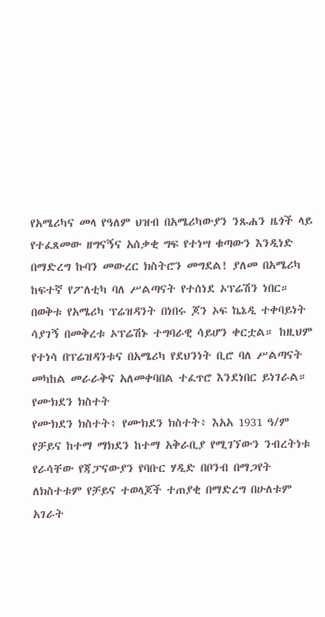የአሜሪካና መላ የዓለም ህዝብ በአሜሪካውያን ንጹሐን ዜጎች ላይ የተፈጸመው ዘግናኝና አሰቃቂ ግፍ የተነሣ ቁጣውን እንዲነድ በማድረግ ኩባን መውረር ክስትሮን መግደል! ያለመ በአሜሪካ ከፍተኛ የፖለቲካ ባለ ሥልጣናት የተሰነደ ኦፕሬሽን ነበር። በወቅቱ የአሜሪካ ፕሬዝዳንት በነበሩ ጆን ኦፍ ኬኔዲ ተቀባይነት ሳያገኝ በመቅረቱ ኦፕሬሽኑ ተግባራዊ ሳይሆን ቀርቷል። ከዚህም የተነሳ በፕሬዝዳንቱና በአሜሪካ የደህንነት ቢሮ ባለ ሥልጣናት መካከል መራራቅና አለመቀባበል ተፈጥሮ እንደነበር ይነገራል።
የሙክደን ክስተት
የሙክደን ክስተት፥ የሙክደን ክስተት፥ እአአ 1931 ዓ/ም የቻይና ከተማ ማክደን ከተማ አቅራቢያ የሚገኘውን ንብረትነቱ የራሳቸው የጃፓናውያን የባቡር ሃዲድ በቦንብ በማጋየት ለክስተቱም የቻይና ተወላጆች ተጠያቂ በማድረግ በሁለቱም አገራት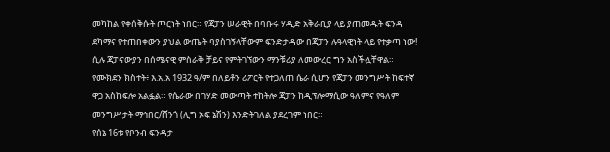መካከል የቀሰቅሱት ጦርነት ነበር። የጃፓን ሠራዊት በባቡሩ ሃዲድ አቅራቢያ ላይ ያጠመዱት ፍንዳ ደካማና የተጠበቀውን ያህል ውጤት ባያስገኝላቸውም ፍንድታዳው በጃፓን ሉዓላዊነት ላይ የተቃጣ ነው! ሲሉ ጃፓናውያን በሰሜናዊ ምስራቅ ቻይና የምትገኘውን ማንቹሪያ ለመውረር ግን አስችሏቸዋል። የሙክደን ክስተት፥ እ.አ.አ 1932 ዓ/ም በለይቶን ሪፖርት የተጋለጠ ሴራ ሲሆን የጃፓን መንግሥት ከፍተኛ ዋጋ አስከፍሎ አልፏል። የሴራው በገሃድ መውጣት ተከትሎ ጃፓን ከዲፕሎማሲው ዓለምና የዓለም መንግሥታት ማኅበር/ሸንጎ (ሊግ ኦፍ ኔሽን) እንድትገለል ያደረገም ነበር።
የሰኔ 16ቱ የቦንብ ፍንዳታ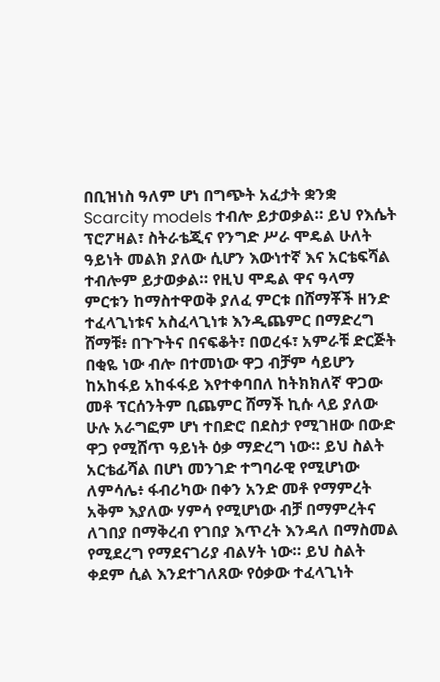በቢዝነስ ዓለም ሆነ በግጭት አፈታት ቋንቋ Scarcity models ተብሎ ይታወቃል። ይህ የእሴት ፕሮፖዛል፣ ስትራቴጂና የንግድ ሥራ ሞዴል ሁለት ዓይነት መልክ ያለው ሲሆን እውነተኛ እና አርቴፍሻል ተብሎም ይታወቃል። የዚህ ሞዴል ዋና ዓላማ ምርቱን ከማስተዋወቅ ያለፈ ምርቱ በሸማቾች ዘንድ ተፈላጊነቱና አስፈላጊነቱ እንዲጨምር በማድረግ ሸማቹ፥ በጉጉትና በናፍቆት፣ በወረፋ፣ አምራቹ ድርጅት በቂዬ ነው ብሎ በተመነው ዋጋ ብቻም ሳይሆን ከአከፋይ አከፋፋይ እየተቀባበለ ከትክክለኛ ዋጋው መቶ ፕርሰንትም ቢጨምር ሸማች ኪሱ ላይ ያለው ሁሉ አራግፎም ሆነ ተበድሮ በደስታ የሚገዘው በውድ ዋጋ የሚሸጥ ዓይነት ዕቃ ማድረግ ነው። ይህ ስልት አርቴፊሻል በሆነ መንገድ ተግባራዊ የሚሆነው ለምሳሌ፥ ፋብሪካው በቀን አንድ መቶ የማምረት አቅም እያለው ሃምሳ የሚሆነው ብቻ በማምረትና ለገበያ በማቅረብ የገበያ እጥረት እንዳለ በማስመል የሚደረግ የማደናገሪያ ብልሃት ነው። ይህ ስልት ቀደም ሲል እንደተገለጸው የዕቃው ተፈላጊነት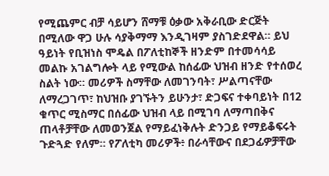የሚጨምር ብቻ ሳይሆን ሸማቹ ዕቃው አቅራቢው ድርጅት በሚለው ዋጋ ሁሉ ሳያቅማማ እንዲገዛም ያስገድደዋል። ይህ ዓይነት የቢዝነስ ሞዴል በፖለቲከኞች ዘንድም በተመሳሳይ መልኩ አገልግሎት ላይ የሚውል ከሰፊው ህዝብ ዘንድ የተሰወረ ስልት ነው። መሪዎች ስማቸው ለመገንባት፣ ሥልጣናቸው ለማረጋገጥ፣ ከህዝቡ ያገኙትን ይሁንታ፣ ድጋፍና ተቀባይነት በ12 ቁጥር ሚስማር በሰፊው ህዝብ ላይ በሚገባ ለማጣበቅና ጠላቶቻቸው ለመወንጀል የማይፈነቅሉት ድንጋይ የማይቆፍሩት ጉድጓድ የለም። የፖለቲካ መሪዎች፥ በራሳቸውና በደጋፊዎቻቸው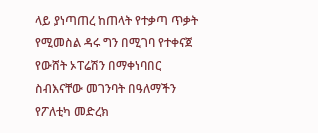ላይ ያነጣጠረ ከጠላት የተቃጣ ጥቃት የሚመስል ዳሩ ግን በሚገባ የተቀናጀ የውሸት ኦፐሬሽን በማቀነባበር ስብእናቸው መገንባት በዓለማችን የፖለቲካ መድረክ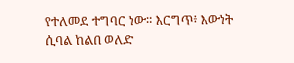የተለመደ ተግባር ነው። እርግጥ፥ እውነት ሲባል ከልበ ወለድ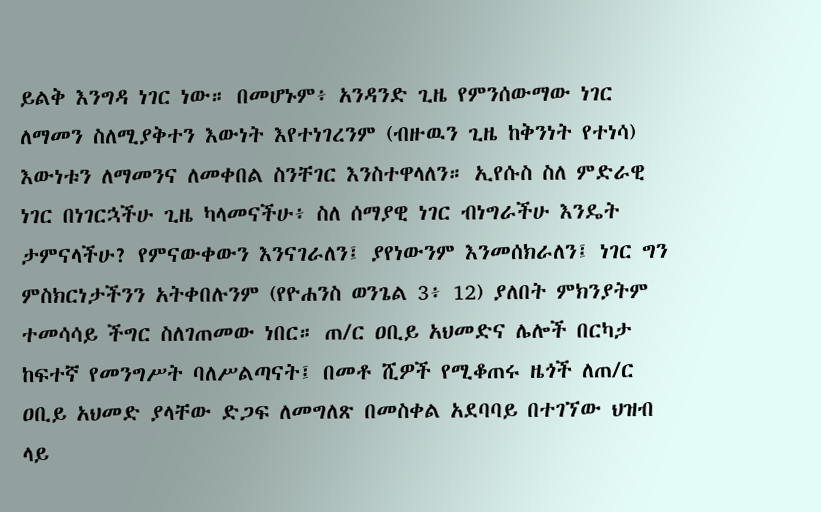ይልቅ እንግዳ ነገር ነው። በመሆኑም፥ አንዳንድ ጊዜ የምንሰውማው ነገር ለማመን ስለሚያቅተን እውነት እየተነገረንም (ብዙዉን ጊዜ ከቅንነት የተነሳ) እውነቱን ለማመንና ለመቀበል ስንቸገር እንስተዋላለን። ኢየሱስ ስለ ምድራዊ ነገር በነገርኋችሁ ጊዜ ካላመናችሁ፥ ስለ ሰማያዊ ነገር ብነግራችሁ እንዴት ታምናላችሁ? የምናውቀውን እንናገራለን፤ ያየነውንም እንመሰክራለን፤ ነገር ግን ምስክርነታችንን አትቀበሉንም (የዮሐንስ ወንጌል 3፥ 12) ያለበት ምክንያትም ተመሳሳይ ችግር ስለገጠመው ነበር። ጠ/ር ዐቢይ አህመድና ሌሎች በርካታ ከፍተኛ የመንግሥት ባለሥልጣናት፤ በመቶ ሺዎች የሚቆጠሩ ዜጎች ለጠ/ር ዐቢይ አህመድ ያላቸው ድጋፍ ለመግለጽ በመስቀል አደባባይ በተገኘው ህዝብ ላይ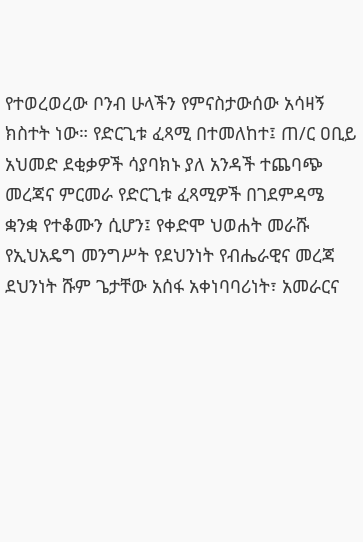የተወረወረው ቦንብ ሁላችን የምናስታውሰው አሳዛኝ ክስተት ነው። የድርጊቱ ፈጻሚ በተመለከተ፤ ጠ/ር ዐቢይ አህመድ ደቂቃዎች ሳያባክኑ ያለ አንዳች ተጨባጭ መረጃና ምርመራ የድርጊቱ ፈጻሚዎች በገደምዳሜ ቋንቋ የተቆሙን ሲሆን፤ የቀድሞ ህወሐት መራሹ የኢህአዴግ መንግሥት የደህንነት የብሔራዊና መረጃ ደህንነት ሹም ጌታቸው አሰፋ አቀነባባሪነት፣ አመራርና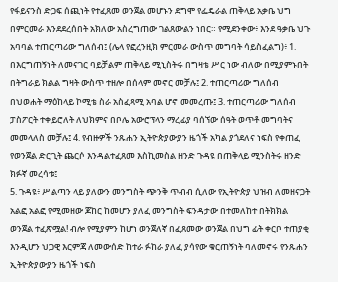የፋይናንስ ድጋፍ ሰጪነት የተፈጸመ ወንጀል መሆኑን ደግሞ የፌዴራል ጠቅላይ አቃቤ ህግ በምርመራ እንደደረሰበት አክለው አስረግጠው ገልጸውልን ነበር። የሚደንቀው፥ እንደ ዓቃቤ ህጉ አባባል ተጠርጣሪው ግለሰብ፤ (ሌላ የፎረንዚክ ምርመራ ውስጥ መግባት ሳይስፈልግ)፥ 1. በእርግጠኝነት ለመናገር ባይቻልም ጠቅላይ ሚኒስትሩ በግዛቴ ሥር ነው ብለው በሚያምኑበት በትግራይ ክልል ግዛት ውስጥ ተዘሎ በሰላም መኖር መቻሉ፤ 2. ተጠርጣሪው ግለሰብ በህወሐት ማዕከላይ ኮሚቴ ስራ አስፈጻሚ አባል ሆኖ መመረጡ፤ 3. ተጠርጣሪው ግለሰብ ፓስፖርት ተቀይሮለት ለህክምና በቦሌ አውሮፕላን ማረፊያ ባሰኘው ሰዓት ወጥቶ መግባትና መመላለስ መቻሉ፤ 4. የብዙዎች ንጹሐን ኢትዮጵያውያን ዜጎች አካል ያጎደለና ነፍስ የቀጠፈ የወንጀል ድርጊት ጨርሶ እንዳልተፈጸመ እስኪመስል ዘንድ ጉዳዩ በጠቅላይ ሚንስትሩ ዘንድ ክፉኛ መረሳቱ፤
5. ጉዳዩ፥ ሥልጣን ላይ ያለውን መንግስት ጭንቅ ጥብብ ሲለው የኢትዮጵያ ህዝብ ለመዘናጋት አልፎ አልፎ የሚመዘው ጆከር ከመሆን ያለፈ መንግስት ፍንዳታው በተመለከተ በትክክል ወንጀል ተፈጽሟል! ብሎ የሚያምን ከሆነ ወንጀለኛ በፈጸመው ወንጀል በህግ ፊት ቀርቦ ተጠያቂ እንዲሆን ህጋዊ እርምጃ ለመውሰድ ከተራ ፉከራ ያለፈ ያሳየው ቁርጠኝነት ባለመኖሩ የንጹሐን ኢትዮጵያውያን ዜጎች ነፍስ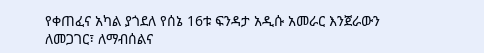የቀጠፈና አካል ያጎደለ የሰኔ 16ቱ ፍንዳታ አዲሱ አመራር እንጀራውን ለመጋገር፣ ለማብሰልና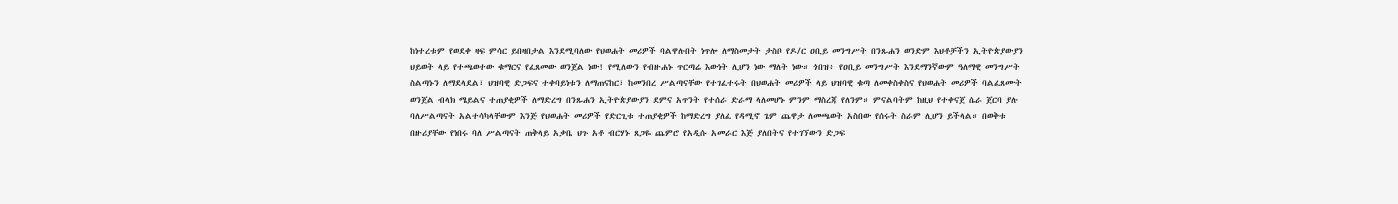ከነተረቱም የወደቀ ዛፍ ምሳር ይበዛበታል እንደሚባለው የህወሐት መሪዎች ባልዋሉበት ነጥሎ ለማስመታት ታስቦ የዶ/ር ዐቢይ መንግሥት በንጹሐን ወንድም እህቶቻችን ኢትዮጵያውያን ህይወት ላይ የተጫወተው ቁማርና የፈጸመው ወንጀል ነው! የሚለውን የብዙሐኑ ጥርጣሬ እውነት ሊሆን ነው ማለት ነው። ጎበዝ፥ የዐቢይ መንግሥት እንደማንኛውም ዓለማዊ መንግሥት ስልጣኑን ለማደላደል፣ ህዝባዊ ድጋፍና ተቀባይነቱን ለማጠናከር፣ ከመንበረ ሥልጣናቸው የተገፈተሩት በህወሐት መሪዎች ላይ ህዝባዊ ቁጣ ለመቀስቀስና የህወሐት መሪዎች ባልፈጸሙት ወንጀል ብላክ ሜይልና ተጠያቂዎች ለማድረግ በንጹሐን ኢትዮጵያውያን ደምና አጥንት የተሰራ ድራማ ላለመሆኑ ምንም ማስረጃ የለንም። ምናልባትም ከዚህ የተቀናጀ ሴራ ጀርባ ያሉ ባለሥልጣናት አልተሳካላቸውም እንጅ የህወሐት መሪዎች የድርጊቱ ተጠያቂዎች ከማድረግ ያለፈ የዳሚኖ ጌም ጨዋታ ለመጫወት አስበው የሰሩት ስራም ሊሆን ይችላል። በወቅቱ በዙሪያቸው የነበሩ ባለ ሥልጣናት ጠቅላይ አቃቤ ህጉ አቶ ብርሃኑ ጸጋዬ ጨምሮ የአዲሱ አመራር እጅ ያለበትና የተገኘውን ድጋፍ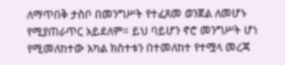ለማጥበቅ ታስቦ በመንግሥት የተፈጸመ ወንጀል ለመሆኑ የሚያጠራጥር አይደለም። ይህ ባይሆን ኖሮ መንግሥት ሆነ የሚመለከተው አካል ክስተቱን በተመለከተ የተሟላ መረጃ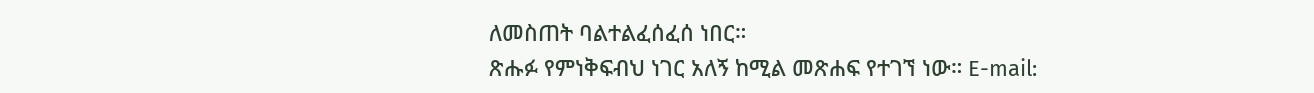ለመስጠት ባልተልፈሰፈሰ ነበር።
ጽሑፉ የምነቅፍብህ ነገር አለኝ ከሚል መጽሐፍ የተገኘ ነው። E-mail: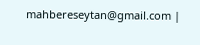mahbereseytan@gmail.com |